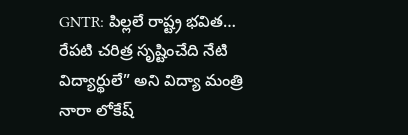GNTR: పిల్లలే రాష్ట్ర భవిత… రేపటి చరిత్ర సృష్టించేది నేటి విద్యార్థులే” అని విద్యా మంత్రి నారా లోకేష్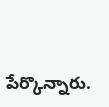పేర్కొన్నారు.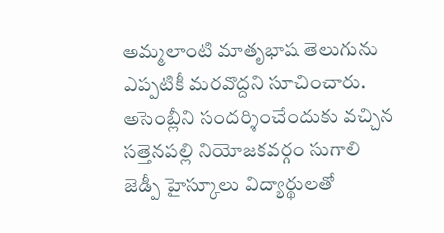అమ్మలాంటి మాతృభాష తెలుగును ఎప్పటికీ మరవొద్దని సూచించారు. అసెంబ్లీని సందర్శించేందుకు వచ్చిన సత్తెనపల్లి నియోజకవర్గం సుగాలి జెడ్పీ హైస్కూలు విద్యార్థులతో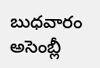బుధవారం అసెంబ్లీ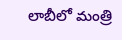లాబీలో మంత్రి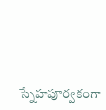స్నేహపూర్వకంగా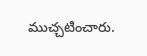ముచ్చటించారు.